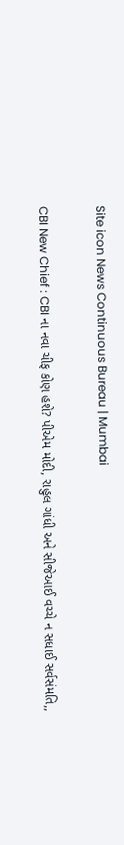Site icon News Continuous Bureau | Mumbai

CBI New Chief : CBI ના નવા ચીફ કોણ હશે? પીએમ મોદી, રાહુલ ગાંધી અને સીજેઆઈ વચ્ચે ન સધાઈ સર્વસંમતિ,,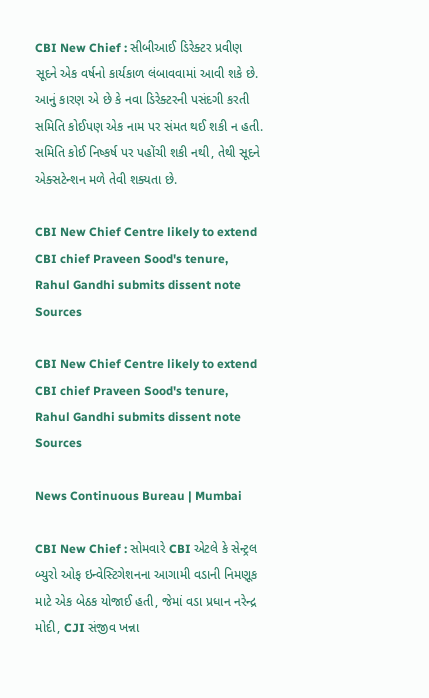CBI New Chief : સીબીઆઈ ડિરેક્ટર પ્રવીણ સૂદને એક વર્ષનો કાર્યકાળ લંબાવવામાં આવી શકે છે. આનું કારણ એ છે કે નવા ડિરેક્ટરની પસંદગી કરતી સમિતિ કોઈપણ એક નામ પર સંમત થઈ શકી ન હતી. સમિતિ કોઈ નિષ્કર્ષ પર પહોંચી શકી નથી, તેથી સૂદને એક્સટેન્શન મળે તેવી શક્યતા છે.

CBI New Chief Centre likely to extend CBI chief Praveen Sood's tenure, Rahul Gandhi submits dissent note Sources

CBI New Chief Centre likely to extend CBI chief Praveen Sood's tenure, Rahul Gandhi submits dissent note Sources

News Continuous Bureau | Mumbai

CBI New Chief : સોમવારે CBI એટલે કે સેન્ટ્રલ બ્યુરો ઓફ ઇન્વેસ્ટિગેશનના આગામી વડાની નિમણૂક માટે એક બેઠક યોજાઈ હતી, જેમાં વડા પ્રધાન નરેન્દ્ર મોદી, CJI સંજીવ ખન્ના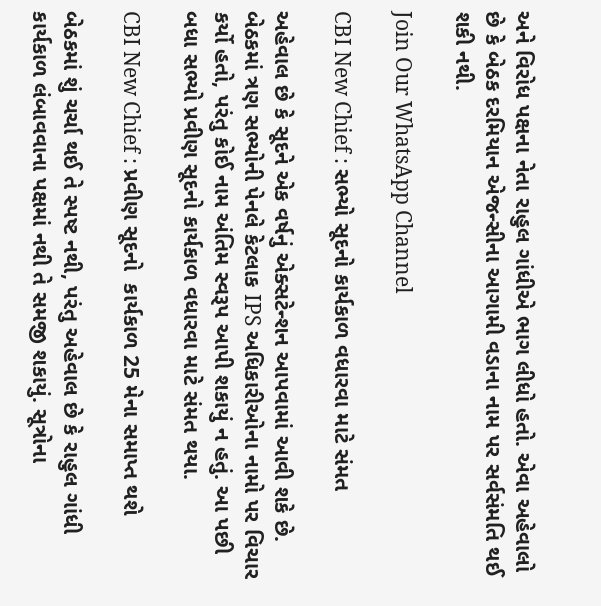અને વિરોધ પક્ષના નેતા રાહુલ ગાંધીએ ભાગ લીધો હતો. એવા અહેવાલો છે કે બેઠક દરમિયાન એજન્સીના આગામી વડાના નામ પર સર્વસંમતિ થઈ શકી નથી.

Join Our WhatsApp Channel

CBI New Chief : સભ્યો સૂદનો કાર્યકાળ વધારવા માટે સંમત

અહેવાલ છે કે સૂદને એક વર્ષનું એક્સટેન્શન આપવામાં આવી શકે છે. બેઠકમાં ત્રણ સભ્યોની પેનલે કેટલાક IPS અધિકારીઓના નામો પર વિચાર કર્યો હતો, પરંતુ કોઈ નામ અંતિમ સ્વરૂપ આપી શકાયું ન હતું. આ પછી બધા સભ્યો પ્રવીણ સૂદનો કાર્યકાળ વધારવા માટે સંમત થયા.

CBI New Chief : પ્રવીણ સૂદનો  કાર્યકાળ 25 મેના સમાપ્ત થશે

બેઠકમાં શું ચર્ચા થઈ તે સ્પષ્ટ નથી, પરંતુ અહેવાલ છે કે રાહુલ ગાંધી કાર્યકાળ લંબાવવાના પક્ષમાં નથી તે સમજી શકાયું. સૂત્રોના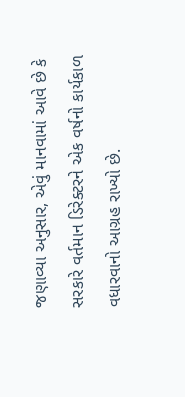જણાવ્યા અનુસાર, એવું માનવામાં આવે છે કે સરકારે વર્તમાન ડિરેક્ટરને એક વર્ષનો કાર્યકાળ વધારવાનો આગ્રહ રાખ્યો છે.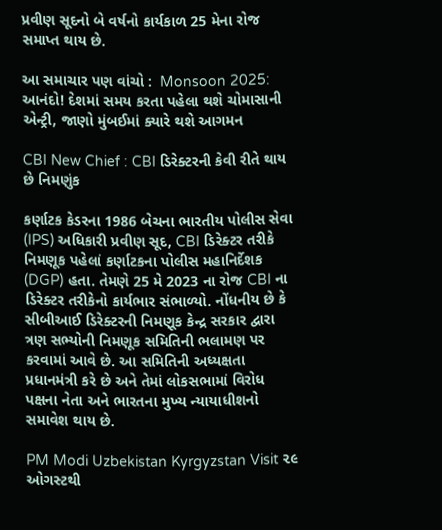પ્રવીણ સૂદનો બે વર્ષનો કાર્યકાળ 25 મેના રોજ સમાપ્ત થાય છે.

આ સમાચાર પણ વાંચો :  Monsoon 2025: આનંદો! દેશમાં સમય કરતા પહેલા થશે ચોમાસાની એન્ટ્રી, જાણો મુંબઈમાં ક્યારે થશે આગમન

CBI New Chief : CBI ડિરેક્ટરની કેવી રીતે થાય છે નિમણુંક

કર્ણાટક કેડરના 1986 બેચના ભારતીય પોલીસ સેવા (IPS) અધિકારી પ્રવીણ સૂદ, CBI ડિરેક્ટર તરીકે નિમણૂક પહેલાં કર્ણાટકના પોલીસ મહાનિર્દેશક (DGP) હતા. તેમણે 25 મે 2023 ના રોજ CBI ના ડિરેક્ટર તરીકેનો કાર્યભાર સંભાળ્યો. નોંધનીય છે કે સીબીઆઈ ડિરેક્ટરની નિમણૂક કેન્દ્ર સરકાર દ્વારા ત્રણ સભ્યોની નિમણૂક સમિતિની ભલામણ પર કરવામાં આવે છે. આ સમિતિની અધ્યક્ષતા પ્રધાનમંત્રી કરે છે અને તેમાં લોકસભામાં વિરોધ પક્ષના નેતા અને ભારતના મુખ્ય ન્યાયાધીશનો સમાવેશ થાય છે.

PM Modi Uzbekistan Kyrgyzstan Visit ૨૯ ઓગસ્ટથી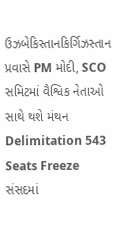ઉઝબેકિસ્તાનકિર્ગિઝસ્તાન પ્રવાસે PM મોદી, SCO સમિટમાં વૈશ્વિક નેતાઓ સાથે થશે મંથન
Delimitation 543 Seats Freeze સંસદમાં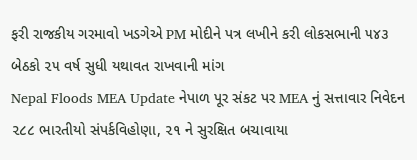ફરી રાજકીય ગરમાવો ખડગેએ PM મોદીને પત્ર લખીને કરી લોકસભાની ૫૪૩ બેઠકો ૨૫ વર્ષ સુધી યથાવત રાખવાની માંગ
Nepal Floods MEA Update નેપાળ પૂર સંકટ પર MEA નું સત્તાવાર નિવેદન ૨૮૮ ભારતીયો સંપર્કવિહોણા, ૨૧ ને સુરક્ષિત બચાવાયા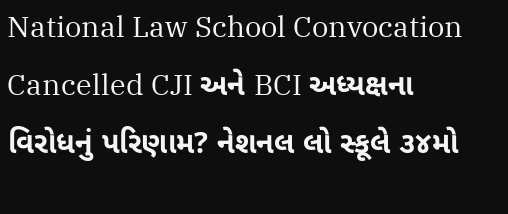National Law School Convocation Cancelled CJI અને BCI અધ્યક્ષના વિરોધનું પરિણામ? નેશનલ લો સ્કૂલે ૩૪મો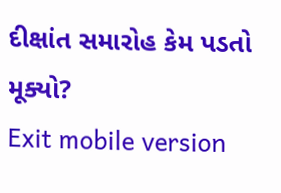દીક્ષાંત સમારોહ કેમ પડતો મૂક્યો?
Exit mobile version